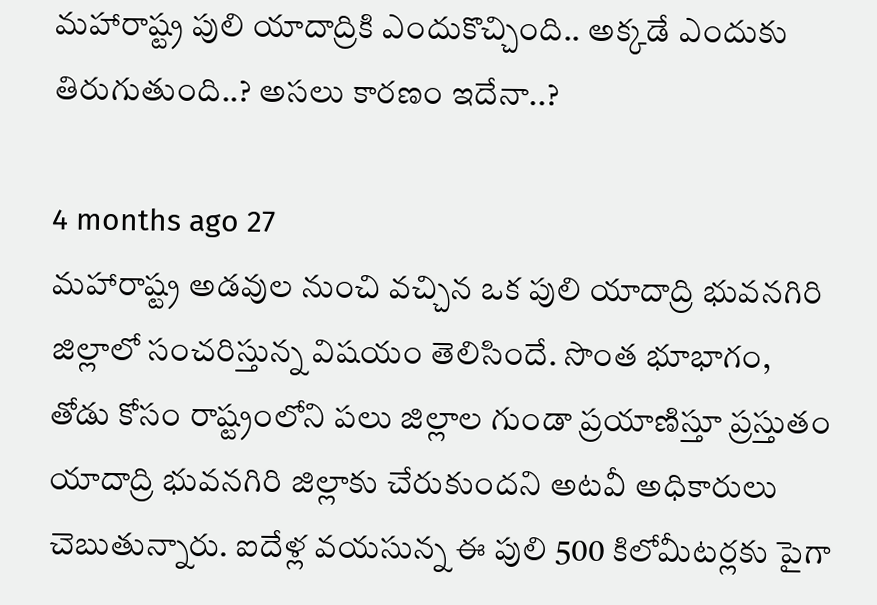మహారాష్ట్ర పులి యాదాద్రికి ఎందుకొచ్చింది.. అక్కడే ఎందుకు తిరుగుతుంది..? అసలు కారణం ఇదేనా..?

4 months ago 27
మహారాష్ట్ర అడవుల నుంచి వచ్చిన ఒక పులి యాదాద్రి భువనగిరి జిల్లాలో సంచరిస్తున్న విషయం తెలిసిందే. సొంత భూభాగం, తోడు కోసం రాష్ట్రంలోని పలు జిల్లాల గుండా ప్రయాణిస్తూ ప్రస్తుతం యాదాద్రి భువనగిరి జిల్లాకు చేరుకుందని అటవీ అధికారులు చెబుతున్నారు. ఐదేళ్ల వయసున్న ఈ పులి 500 కిలోమీటర్లకు పైగా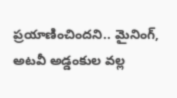ప్రయాణించిందని.. మైనింగ్, అటవీ అడ్డంకుల వల్ల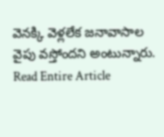వెనక్కి వెళ్లలేక జనావాసాల వైపు వస్తోందని అంటున్నారు.
Read Entire Article